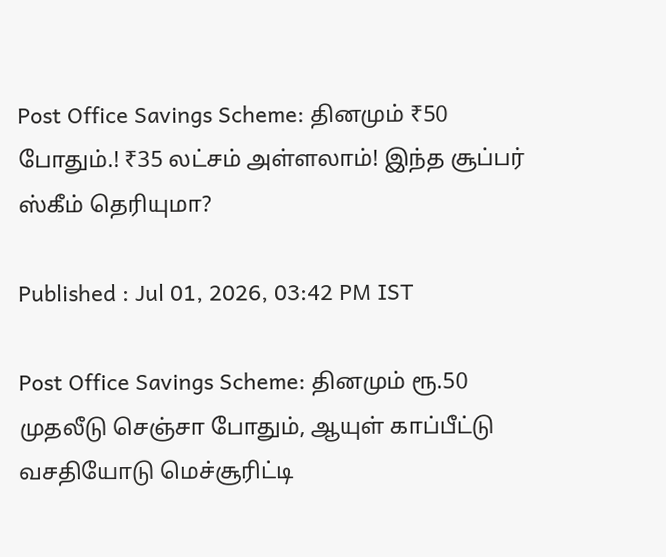Post Office Savings Scheme: தினமும் ₹50 போதும்.! ₹35 லட்சம் அள்ளலாம்! இந்த சூப்பர் ஸ்கீம் தெரியுமா?

Published : Jul 01, 2026, 03:42 PM IST

Post Office Savings Scheme: தினமும் ரூ.50 முதலீடு செஞ்சா போதும், ஆயுள் காப்பீட்டு வசதியோடு மெச்சூரிட்டி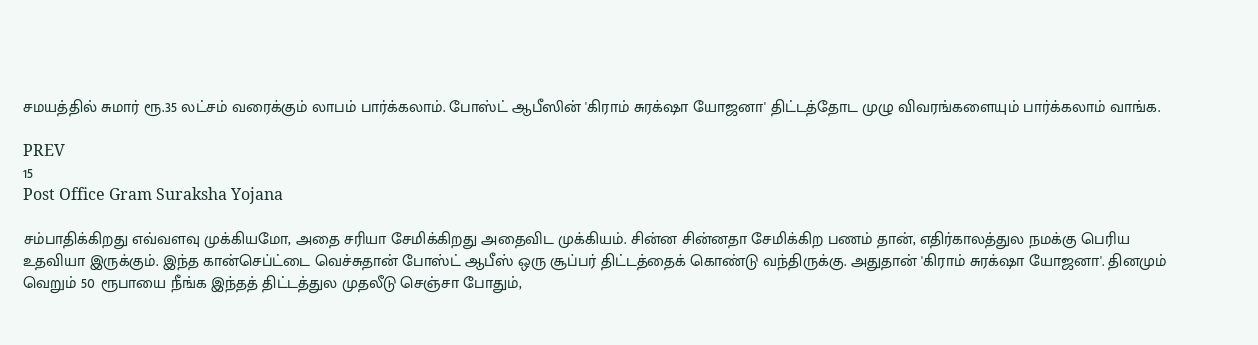சமயத்தில் சுமார் ரூ.35 லட்சம் வரைக்கும் லாபம் பார்க்கலாம். போஸ்ட் ஆபீஸின் 'கிராம் சுரக்‌ஷா யோஜனா' திட்டத்தோட முழு விவரங்களையும் பார்க்கலாம் வாங்க.

PREV
15
Post Office Gram Suraksha Yojana

சம்பாதிக்கிறது எவ்வளவு முக்கியமோ, அதை சரியா சேமிக்கிறது அதைவிட முக்கியம். சின்ன சின்னதா சேமிக்கிற பணம் தான், எதிர்காலத்துல நமக்கு பெரிய உதவியா இருக்கும். இந்த கான்செப்ட்டை வெச்சுதான் போஸ்ட் ஆபீஸ் ஒரு சூப்பர் திட்டத்தைக் கொண்டு வந்திருக்கு. அதுதான் 'கிராம் சுரக்‌ஷா யோஜனா'. தினமும் வெறும் 50 ரூபாயை நீங்க இந்தத் திட்டத்துல முதலீடு செஞ்சா போதும்,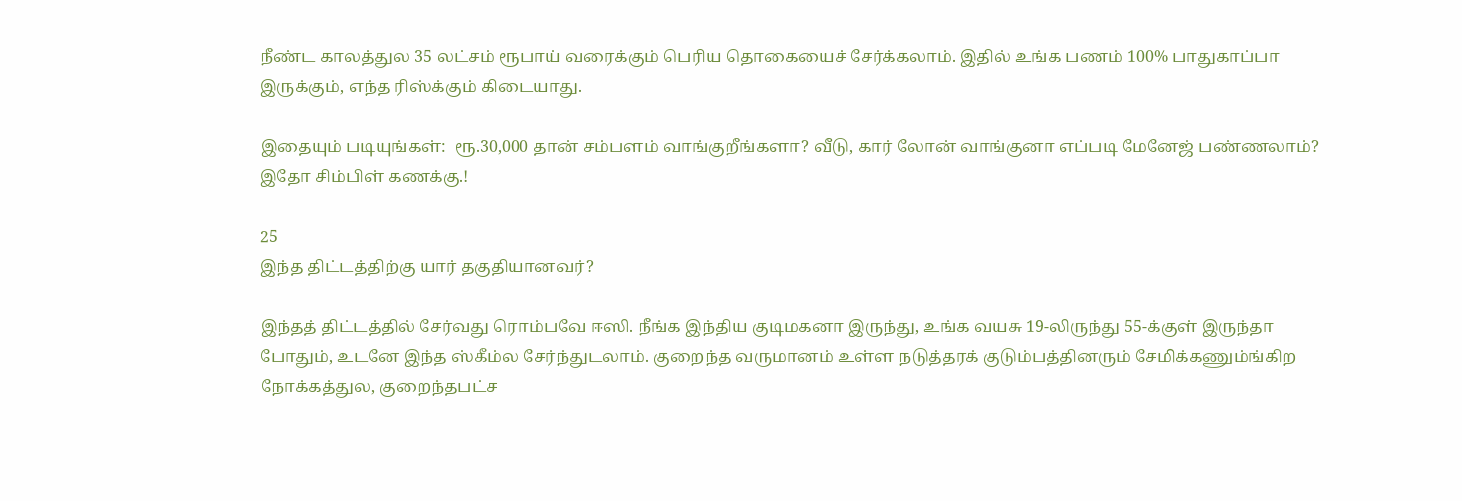நீண்ட காலத்துல 35 லட்சம் ரூபாய் வரைக்கும் பெரிய தொகையைச் சேர்க்கலாம். இதில் உங்க பணம் 100% பாதுகாப்பா இருக்கும், எந்த ரிஸ்க்கும் கிடையாது.

இதையும் படியுங்கள்:  ரூ.30,000 தான் சம்பளம் வாங்குறீங்களா? வீடு, கார் லோன் வாங்குனா எப்படி மேனேஜ் பண்ணலாம்? இதோ சிம்பிள் கணக்கு.!

25
இந்த திட்டத்திற்கு யார் தகுதியானவர்?

இந்தத் திட்டத்தில் சேர்வது ரொம்பவே ஈஸி. நீங்க இந்திய குடிமகனா இருந்து, உங்க வயசு 19-லிருந்து 55-க்குள் இருந்தா போதும், உடனே இந்த ஸ்கீம்ல சேர்ந்துடலாம். குறைந்த வருமானம் உள்ள நடுத்தரக் குடும்பத்தினரும் சேமிக்கணும்ங்கிற நோக்கத்துல, குறைந்தபட்ச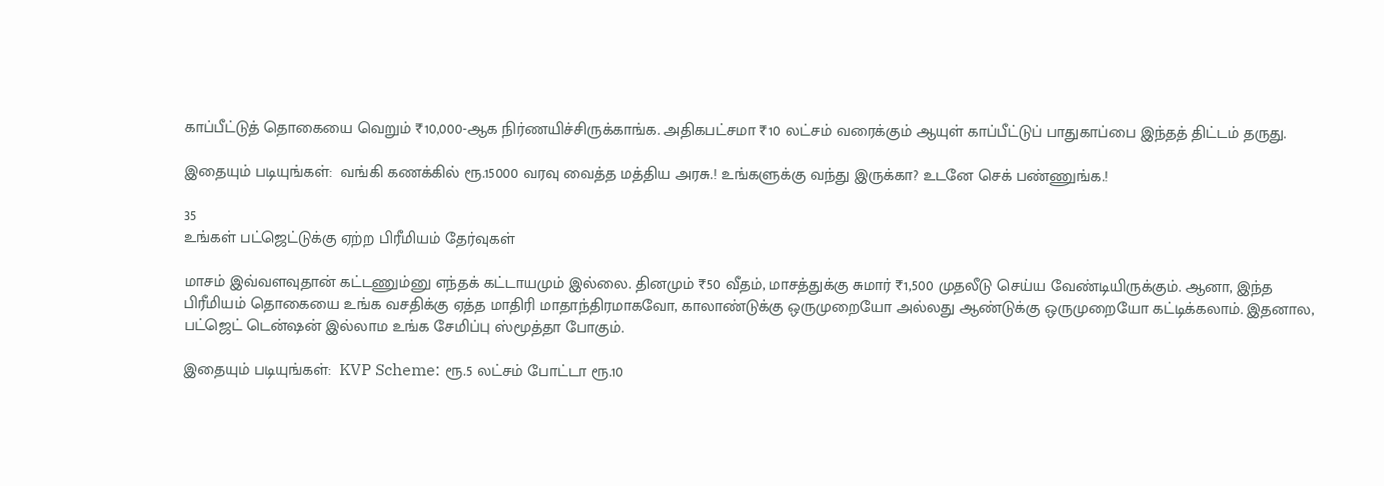காப்பீட்டுத் தொகையை வெறும் ₹10,000-ஆக நிர்ணயிச்சிருக்காங்க. அதிகபட்சமா ₹10 லட்சம் வரைக்கும் ஆயுள் காப்பீட்டுப் பாதுகாப்பை இந்தத் திட்டம் தருது.

இதையும் படியுங்கள்:  வங்கி கணக்கில் ரூ.15000 வரவு வைத்த மத்திய அரசு.! உங்களுக்கு வந்து இருக்கா? உடனே செக் பண்ணுங்க.!

35
உங்கள் பட்ஜெட்டுக்கு ஏற்ற பிரீமியம் தேர்வுகள்

மாசம் இவ்வளவுதான் கட்டணும்னு எந்தக் கட்டாயமும் இல்லை. தினமும் ₹50 வீதம், மாசத்துக்கு சுமார் ₹1,500 முதலீடு செய்ய வேண்டியிருக்கும். ஆனா, இந்த பிரீமியம் தொகையை உங்க வசதிக்கு ஏத்த மாதிரி மாதாந்திரமாகவோ, காலாண்டுக்கு ஒருமுறையோ அல்லது ஆண்டுக்கு ஒருமுறையோ கட்டிக்கலாம். இதனால, பட்ஜெட் டென்ஷன் இல்லாம உங்க சேமிப்பு ஸ்மூத்தா போகும்.

இதையும் படியுங்கள்:  KVP Scheme: ரூ.5 லட்சம் போட்டா ரூ.10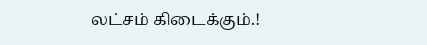லட்சம் கிடைக்கும்.!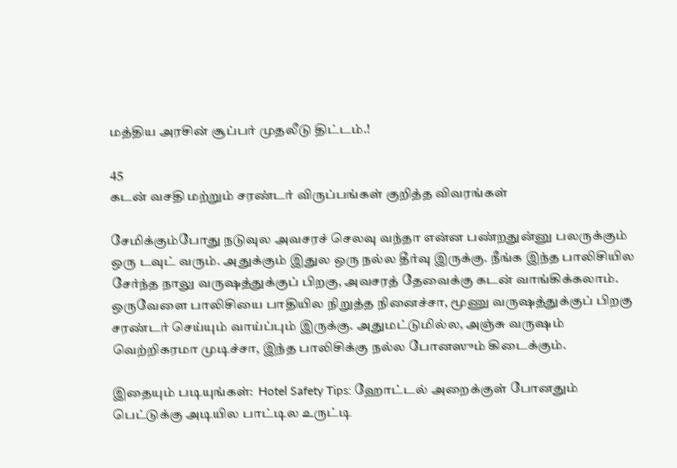மத்திய அரசின் சூப்பர் முதலீடு திட்டம்.!

45
கடன் வசதி மற்றும் சரண்டர் விருப்பங்கள் குறித்த விவரங்கள்

சேமிக்கும்போது நடுவுல அவசரச் செலவு வந்தா என்ன பண்றதுன்னு பலருக்கும் ஒரு டவுட் வரும். அதுக்கும் இதுல ஒரு நல்ல தீர்வு இருக்கு. நீங்க இந்த பாலிசியில சேர்ந்த நாலு வருஷத்துக்குப் பிறகு, அவசரத் தேவைக்கு கடன் வாங்கிக்கலாம். ஒருவேளை பாலிசியை பாதியில நிறுத்த நினைச்சா, மூணு வருஷத்துக்குப் பிறகு சரண்டர் செய்யும் வாய்ப்பும் இருக்கு. அதுமட்டுமில்ல, அஞ்சு வருஷம் வெற்றிகரமா முடிச்சா, இந்த பாலிசிக்கு நல்ல போனஸும் கிடைக்கும்.

இதையும் படியுங்கள்:  Hotel Safety Tips: ஹோட்டல் அறைக்குள் போனதும் பெட்டுக்கு அடியில பாட்டில உருட்டி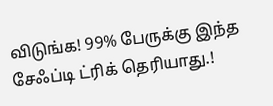விடுங்க! 99% பேருக்கு இந்த சேஃப்டி ட்ரிக் தெரியாது.!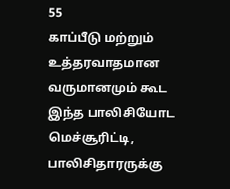55
காப்பீடு மற்றும் உத்தரவாதமான வருமானமும் கூட
இந்த பாலிசியோட மெச்சூரிட்டி, பாலிசிதாரருக்கு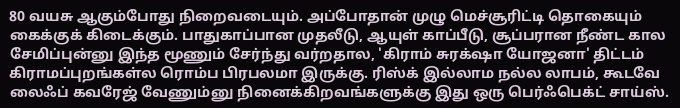80 வயசு ஆகும்போது நிறைவடையும். அப்போதான் முழு மெச்சூரிட்டி தொகையும் கைக்குக் கிடைக்கும். பாதுகாப்பான முதலீடு, ஆயுள் காப்பீடு, சூப்பரான நீண்ட கால சேமிப்புன்னு இந்த மூணும் சேர்ந்து வர்றதால, 'கிராம் சுரக்‌ஷா யோஜனா' திட்டம் கிராமப்புறங்கள்ல ரொம்ப பிரபலமா இருக்கு. ரிஸ்க் இல்லாம நல்ல லாபம், கூடவே லைஃப் கவரேஜ் வேணும்னு நினைக்கிறவங்களுக்கு இது ஒரு பெர்ஃபெக்ட் சாய்ஸ்.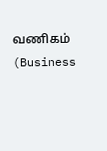வணிகம் (Business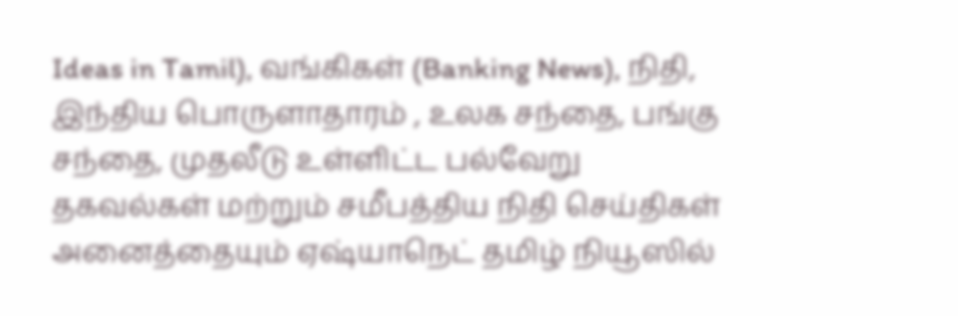Ideas in Tamil), வங்கிகள் (Banking News), நிதி, இந்திய பொருளாதாரம் , உலக சந்தை, பங்கு சந்தை, முதலீடு உள்ளிட்ட பல்வேறு தகவல்கள் மற்றும் சமீபத்திய நிதி செய்திகள் அனைத்தையும் ஏஷ்யாநெட் தமிழ் நியூஸில்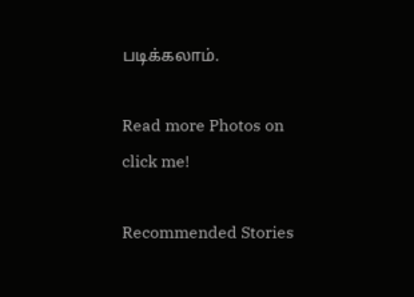படிக்கலாம்.

Read more Photos on
click me!

Recommended Stories